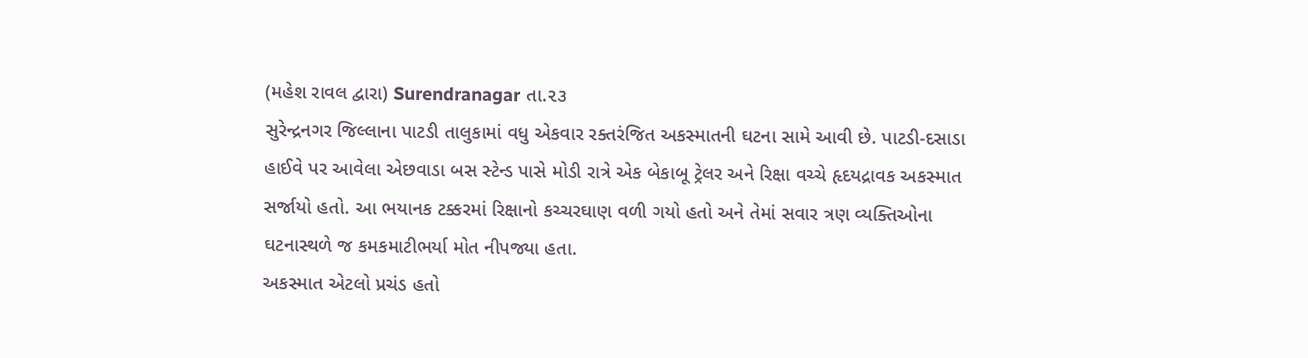(મહેશ રાવલ દ્વારા) Surendranagar તા.૨૩
સુરેન્દ્રનગર જિલ્લાના પાટડી તાલુકામાં વધુ એકવાર રક્તરંજિત અકસ્માતની ઘટના સામે આવી છે. પાટડી-દસાડા હાઈવે પર આવેલા એછવાડા બસ સ્ટેન્ડ પાસે મોડી રાત્રે એક બેકાબૂ ટ્રેલર અને રિક્ષા વચ્ચે હૃદયદ્રાવક અકસ્માત સર્જાયો હતો. આ ભયાનક ટક્કરમાં રિક્ષાનો કચ્ચરઘાણ વળી ગયો હતો અને તેમાં સવાર ત્રણ વ્યક્તિઓના ઘટનાસ્થળે જ કમકમાટીભર્યા મોત નીપજ્યા હતા.
અકસ્માત એટલો પ્રચંડ હતો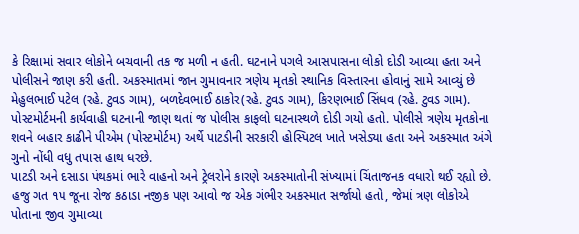કે રિક્ષામાં સવાર લોકોને બચવાની તક જ મળી ન હતી. ઘટનાને પગલે આસપાસના લોકો દોડી આવ્યા હતા અને પોલીસને જાણ કરી હતી. અકસ્માતમાં જાન ગુમાવનાર ત્રણેય મૃતકો સ્થાનિક વિસ્તારના હોવાનું સામે આવ્યું છે
મેહુલભાઈ પટેલ (રહે. ટુવડ ગામ), બળદેવભાઈ ઠાકોર(રહે. ટુવડ ગામ), કિરણભાઈ સિંધવ (રહે. ટુવડ ગામ). પોસ્ટમોર્ટમની કાર્યવાહી ઘટનાની જાણ થતાં જ પોલીસ કાફલો ઘટનાસ્થળે દોડી ગયો હતો. પોલીસે ત્રણેય મૃતકોના શવને બહાર કાઢીને પીએમ (પોસ્ટમોર્ટમ) અર્થે પાટડીની સરકારી હોસ્પિટલ ખાતે ખસેડ્યા હતા અને અકસ્માત અંગે ગુનો નોંધી વધુ તપાસ હાથ ધરછે.
પાટડી અને દસાડા પંથકમાં ભારે વાહનો અને ટ્રેલરોને કારણે અકસ્માતોની સંખ્યામાં ચિંતાજનક વધારો થઈ રહ્યો છે. હજુ ગત ૧૫ જૂના રોજ કઠાડા નજીક પણ આવો જ એક ગંભીર અકસ્માત સર્જાયો હતો, જેમાં ત્રણ લોકોએ પોતાના જીવ ગુમાવ્યા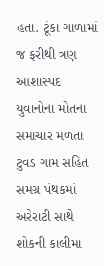હતા. ટૂંકા ગાળામાં જ ફરીથી ત્રણ આશાસ્પદ યુવાનોના મોતના સમાચાર મળતા ટુવડ ગામ સહિત સમગ્ર પંથકમાં અરેરાટી સાથે શોકની કાલીમા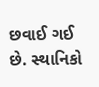છવાઈ ગઈ છે. સ્થાનિકો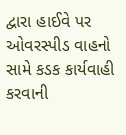દ્વારા હાઈવે પર ઓવરસ્પીડ વાહનો સામે કડક કાર્યવાહી કરવાની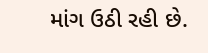માંગ ઉઠી રહી છે.